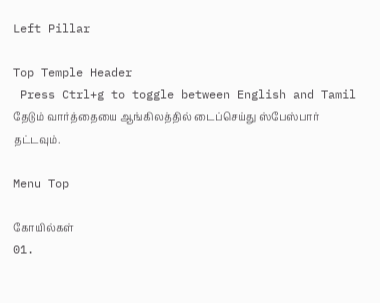Left Pillar

Top Temple Header
 Press Ctrl+g to toggle between English and Tamil
தேடும் வார்த்தையை ஆங்கிலத்தில் டைப்செய்து ஸ்பேஸ்பார் தட்டவும்.

Menu Top

கோயில்கள்
01.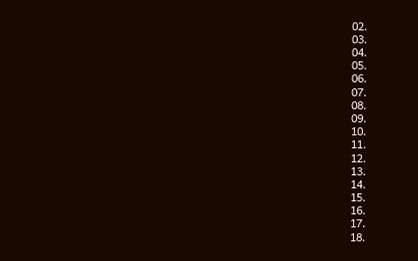02.
03.
04.
05.
06.
07.
08.
09.
10.
11.
12.
13.
14.
15.
16.
17.
18.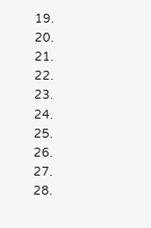19.
20.
21.
22.
23.
24.
25.
26.
27.
28.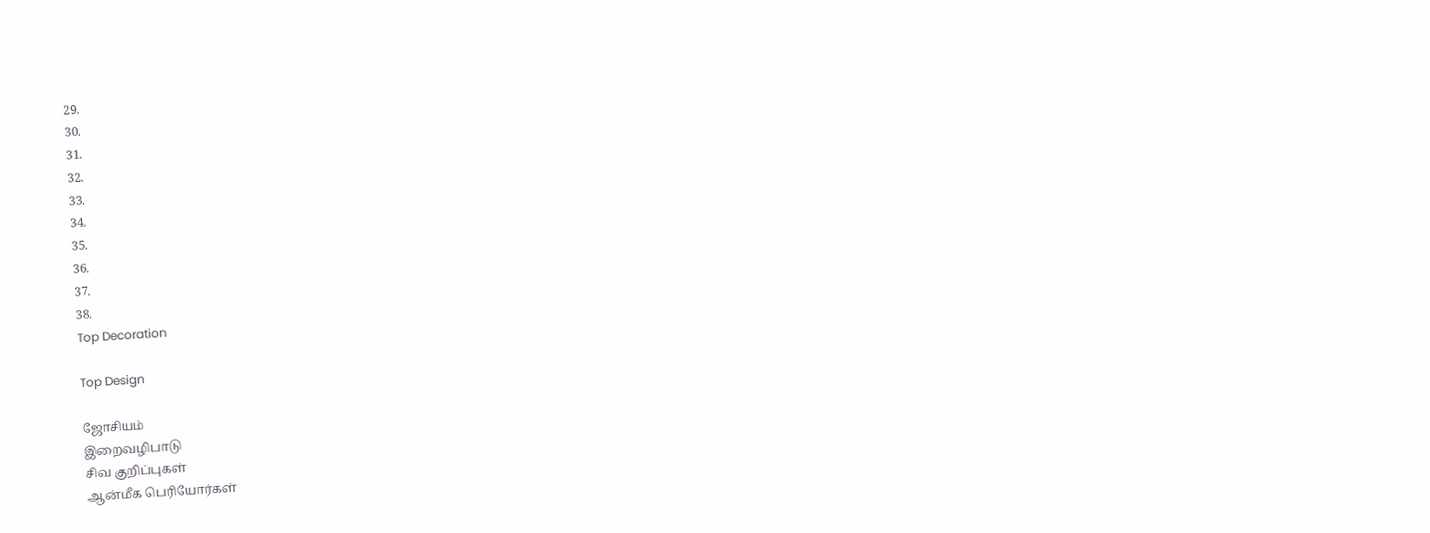29.
30.
31.
32.
33.
34.
35.
36.
37.
38.
Top Decoration

Top Design

ஜோசியம்
இறைவழிபாடு
சிவ குறிப்புகள்
ஆன்மீக பெரியோர்கள்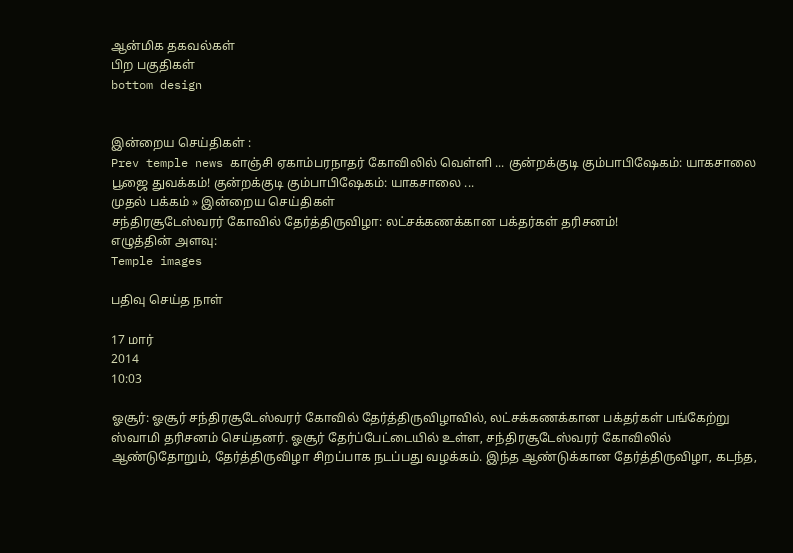ஆன்மிக தகவல்கள்
பிற பகுதிகள்
bottom design


இன்றைய செய்திகள் :
Prev temple news காஞ்சி ஏகாம்பரநாதர் கோவிலில் வெள்ளி ... குன்றக்குடி கும்பாபிஷேகம்: யாகசாலை பூஜை துவக்கம்! குன்றக்குடி கும்பாபிஷேகம்: யாகசாலை ...
முதல் பக்கம் » இன்றைய செய்திகள்
சந்திரசூடேஸ்வரர் கோவில் தேர்த்திருவிழா: லட்சக்கணக்கான பக்தர்கள் தரிசனம்!
எழுத்தின் அளவு:
Temple images

பதிவு செய்த நாள்

17 மார்
2014
10:03

ஓசூர்: ஓசூர் சந்திரசூடேஸ்வரர் கோவில் தேர்த்திருவிழாவில், லட்சக்கணக்கான பக்தர்கள் பங்கேற்று ஸ்வாமி தரிசனம் செய்தனர். ஓசூர் தேர்ப்பேட்டையில் உள்ள, சந்திரசூடேஸ்வரர் கோவிலில் ஆண்டுதோறும், தேர்த்திருவிழா சிறப்பாக நடப்பது வழக்கம். இந்த ஆண்டுக்கான தேர்த்திருவிழா, கடந்த,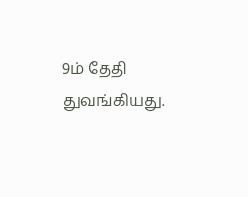9ம் தேதி துவங்கியது.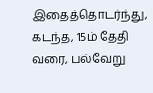இதைத்தொடர்ந்து, கடந்த, 15ம் தேதி வரை, பல்வேறு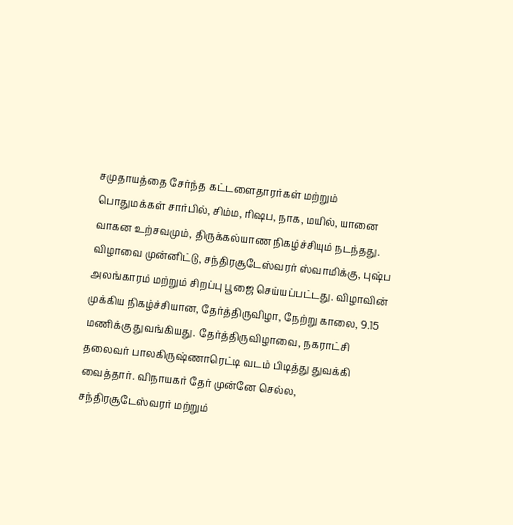சமுதாயத்தை சேர்ந்த கட்டளைதாரர்கள் மற்றும் பொதுமக்கள் சார்பில், சிம்ம, ரிஷப, நாக, மயில், யானை வாகன உற்சவமும், திருக்கல்யாண நிகழ்ச்சியும் நடந்தது. விழாவை முன்னிட்டு, சந்திரசூடேஸ்வரர் ஸ்வாமிக்கு, புஷ்ப அலங்காரம் மற்றும் சிறப்பு பூஜை செய்யப்பட்டது. விழாவின் முக்கிய நிகழ்ச்சியான, தேர்த்திருவிழா, நேற்று காலை, 9.15 மணிக்கு துவங்கியது. தேர்த்திருவிழாவை, நகராட்சி தலைவர் பாலகிருஷ்ணாரெட்டி வடம் பிடித்து துவக்கி வைத்தார். விநாயகர் தேர் முன்னே செல்ல, சந்திரசூடேஸ்வரர் மற்றும்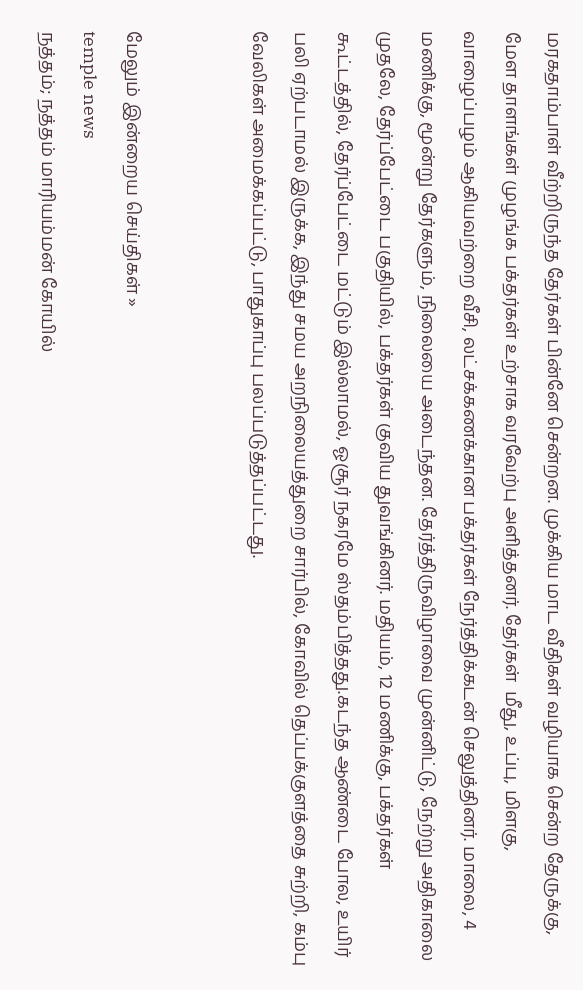மரகதாம்பாள் வீற்றிருந்த தேர்கள் பின்னே சென்றன. முக்கிய மாட வீதிகள் வழியாக சென்ற தேருக்கு, மேள தாளங்கள் முழங்க பக்தர்கள் உற்சாக வரவேற்பு அளித்தனர். தேர்கள்  மீது, உப்பு, மிளகு, வாழைப்பழம் ஆகியவற்றை வீசி, லட்சக்கணக்கான பக்தர்கள் நேர்த்திக்கடன் செலுத்தினர். மாலை, 4 மணிக்கு, மூன்று தேர்களும், நிலையை அடைந்தன. தேர்த்திருவிழாவை முன்னிட்டு, நேற்று அதிகாலை முதலே, தேர்ப்பேட்டை பகுதியில், பக்தர்கள் குவிய துவங்கினர். மதியம், 12 மணிக்கு, பக்தர்கள் கூட்டத்தில், தேர்ப்பேட்டை மட்டும் இல்லாமல், ஓசூர் நகரமே ஸ்தம்பித்தது.கடந்த ஆண்டை போல, உயிர் பலி ஏற்படாமல் இருக்க, இந்து சமய அறநிலையத்துறை சார்பில், கோவில் தெப்பக்குளத்தை சுற்றி, கம்பு வேலிகள் அமைக்கப்பட்டு, பாதுகாப்பு பலப்படுத்தப்பட்டது.


மேலும் இன்றைய செய்திகள் »
temple news
நத்தம்; நத்தம் மாரியம்மன் கோயில்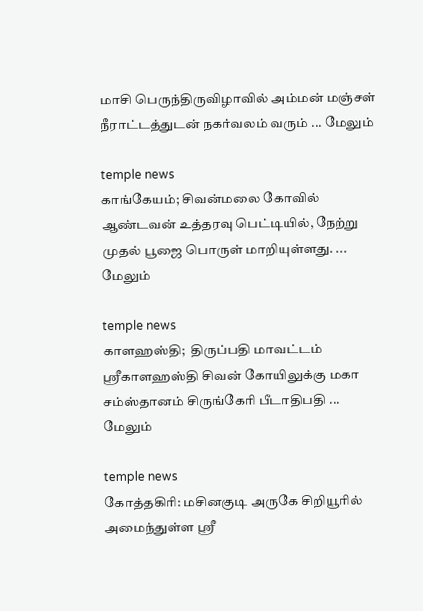மாசி பெருந்திருவிழாவில் அம்மன் மஞ்சள் நீராட்டத்துடன் நகர்வலம் வரும் ... மேலும்

temple news
காங்கேயம்; சிவன்மலை கோவில் ஆண்டவன் உத்தரவு பெட்டியில், நேற்று முதல் பூஜை பொருள் மாறியுள்ளது. ... மேலும்

temple news
காளஹஸ்தி;  திருப்பதி மாவட்டம் ஸ்ரீகாளஹஸ்தி சிவன் கோயிலுக்கு மகா சம்ஸ்தானம் சிருங்கேரி பீடாதிபதி ... மேலும்

temple news
கோத்தகிரி: மசினகுடி அருகே சிறியூரில் அமைந்துள்ள ஸ்ரீ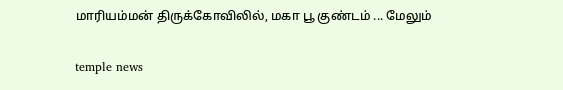மாரியம்மன் திருக்கோவிலில், மகா பூ குண்டம் ... மேலும்

temple news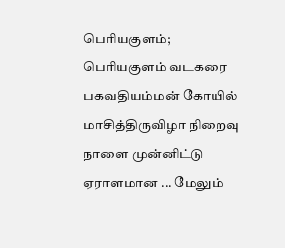பெரியகுளம்; பெரியகுளம் வடகரை பகவதியம்மன் கோயில் மாசித்திருவிழா நிறைவு நாளை முன்னிட்டு‌ ஏராளமான ... மேலும்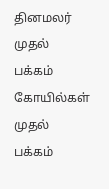தினமலர் முதல் பக்கம்   கோயில்கள் முதல் பக்கம்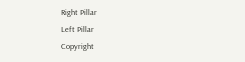Right Pillar
Left Pillar
Copyright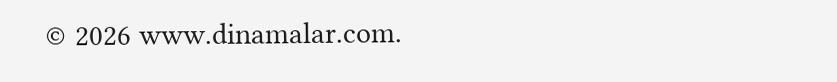© 2026 www.dinamalar.com.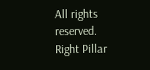All rights reserved.
Right Pillar